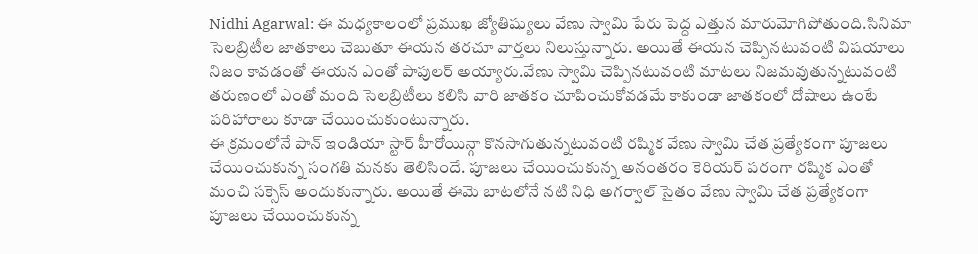Nidhi Agarwal: ఈ మధ్యకాలంలో ప్రముఖ జ్యోతిష్యులు వేణు స్వామి పేరు పెద్ద ఎత్తున మారుమోగిపోతుంది.సినిమా సెలబ్రిటీల జాతకాలు చెబుతూ ఈయన తరచూ వార్తలు నిలుస్తున్నారు. అయితే ఈయన చెప్పినటువంటి విషయాలు నిజం కావడంతో ఈయన ఎంతో పాపులర్ అయ్యారు.వేణు స్వామి చెప్పినటువంటి మాటలు నిజమవుతున్నటువంటి తరుణంలో ఎంతో మంది సెలబ్రిటీలు కలిసి వారి జాతకం చూపించుకోవడమే కాకుండా జాతకంలో దోషాలు ఉంటే పరిహారాలు కూడా చేయించుకుంటున్నారు.
ఈ క్రమంలోనే పాన్ ఇండియా స్టార్ హీరోయిన్గా కొనసాగుతున్నటువంటి రష్మిక వేణు స్వామి చేత ప్రత్యేకంగా పూజలు చేయించుకున్న సంగతి మనకు తెలిసిందే. పూజలు చేయించుకున్న అనంతరం కెరియర్ పరంగా రష్మిక ఎంతో మంచి సక్సెస్ అందుకున్నారు. అయితే ఈమె బాటలోనే నటి నిధి అగర్వాల్ సైతం వేణు స్వామి చేత ప్రత్యేకంగా పూజలు చేయించుకున్న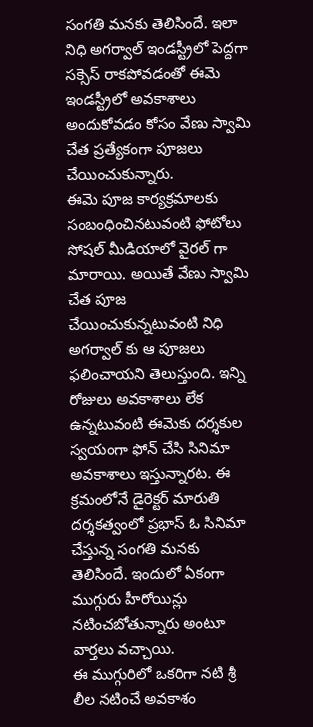సంగతి మనకు తెలిసిందే. ఇలా నిధి అగర్వాల్ ఇండస్ట్రీలో పెద్దగా సక్సెస్ రాకపోవడంతో ఈమె ఇండస్ట్రీలో అవకాశాలు అందుకోవడం కోసం వేణు స్వామి చేత ప్రత్యేకంగా పూజలు చేయించుకున్నారు.
ఈమె పూజ కార్యక్రమాలకు సంబంధించినటువంటి ఫోటోలు సోషల్ మీడియాలో వైరల్ గా మారాయి. అయితే వేణు స్వామి చేత పూజ చేయించుకున్నటువంటి నిధి అగర్వాల్ కు ఆ పూజలు ఫలించాయని తెలుస్తుంది. ఇన్ని రోజులు అవకాశాలు లేక ఉన్నటువంటి ఈమెకు దర్శకుల స్వయంగా ఫోన్ చేసి సినిమా అవకాశాలు ఇస్తున్నారట. ఈ క్రమంలోనే డైరెక్టర్ మారుతి దర్శకత్వంలో ప్రభాస్ ఓ సినిమా చేస్తున్న సంగతి మనకు తెలిసిందే. ఇందులో ఏకంగా ముగ్గురు హీరోయిన్లు నటించబోతున్నారు అంటూ వార్తలు వచ్చాయి.
ఈ ముగ్గురిలో ఒకరిగా నటి శ్రీ లీల నటించే అవకాశం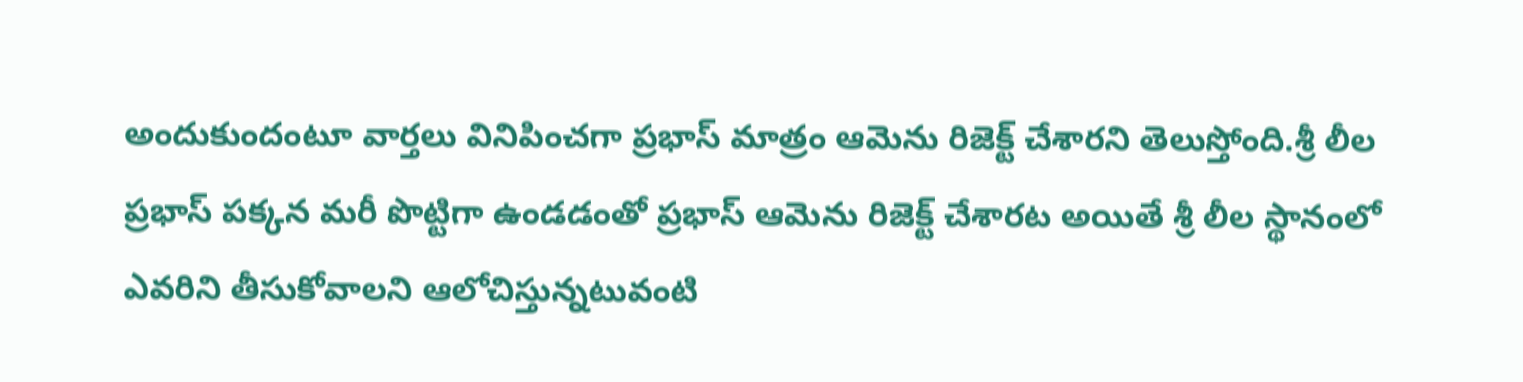అందుకుందంటూ వార్తలు వినిపించగా ప్రభాస్ మాత్రం ఆమెను రిజెక్ట్ చేశారని తెలుస్తోంది.శ్రీ లీల ప్రభాస్ పక్కన మరీ పొట్టిగా ఉండడంతో ప్రభాస్ ఆమెను రిజెక్ట్ చేశారట అయితే శ్రీ లీల స్థానంలో ఎవరిని తీసుకోవాలని ఆలోచిస్తున్నటువంటి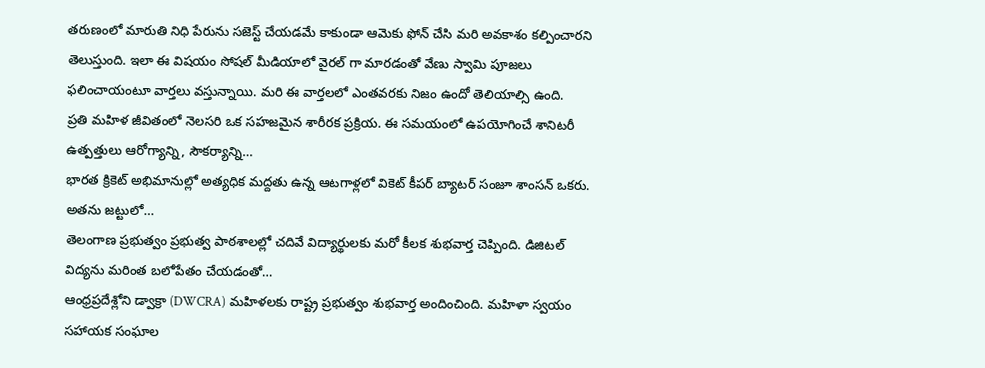తరుణంలో మారుతి నిధి పేరును సజెస్ట్ చేయడమే కాకుండా ఆమెకు ఫోన్ చేసి మరి అవకాశం కల్పించారని తెలుస్తుంది. ఇలా ఈ విషయం సోషల్ మీడియాలో వైరల్ గా మారడంతో వేణు స్వామి పూజలు ఫలించాయంటూ వార్తలు వస్తున్నాయి. మరి ఈ వార్తలలో ఎంతవరకు నిజం ఉందో తెలియాల్సి ఉంది.
ప్రతి మహిళ జీవితంలో నెలసరి ఒక సహజమైన శారీరక ప్రక్రియ. ఈ సమయంలో ఉపయోగించే శానిటరీ ఉత్పత్తులు ఆరోగ్యాన్ని, సౌకర్యాన్ని…
భారత క్రికెట్ అభిమానుల్లో అత్యధిక మద్దతు ఉన్న ఆటగాళ్లలో వికెట్ కీపర్ బ్యాటర్ సంజూ శాంసన్ ఒకరు. అతను జట్టులో…
తెలంగాణ ప్రభుత్వం ప్రభుత్వ పాఠశాలల్లో చదివే విద్యార్థులకు మరో కీలక శుభవార్త చెప్పింది. డిజిటల్ విద్యను మరింత బలోపేతం చేయడంతో…
ఆంధ్రప్రదేశ్లోని డ్వాక్రా (DWCRA) మహిళలకు రాష్ట్ర ప్రభుత్వం శుభవార్త అందించింది. మహిళా స్వయం సహాయక సంఘాల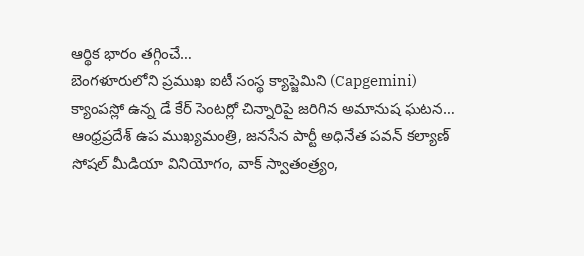ఆర్థిక భారం తగ్గించే…
బెంగళూరులోని ప్రముఖ ఐటీ సంస్థ క్యాప్జెమిని (Capgemini) క్యాంపస్లో ఉన్న డే కేర్ సెంటర్లో చిన్నారిపై జరిగిన అమానుష ఘటన…
ఆంధ్రప్రదేశ్ ఉప ముఖ్యమంత్రి, జనసేన పార్టీ అధినేత పవన్ కల్యాణ్ సోషల్ మీడియా వినియోగం, వాక్ స్వాతంత్ర్యం,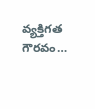వ్యక్తిగత గౌరవం…